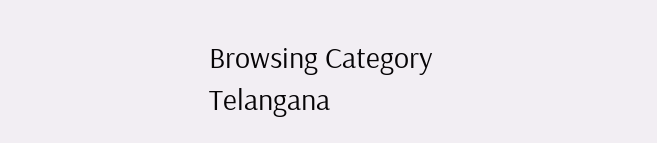Browsing Category
Telangana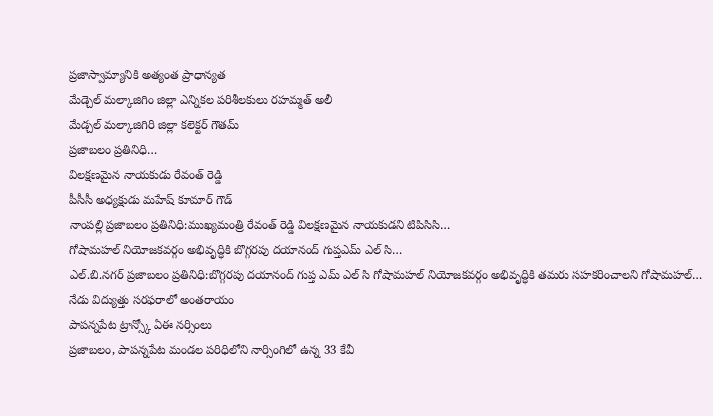ప్రజాస్వామ్యానికి అత్యంత ప్రాధాన్యత
మేడ్చెల్ మల్కాజిగిం జిల్లా ఎన్నికల పరిశీలకులు రహమ్మత్ అలీ
మేడ్చల్ మల్కాజిగిరి జిల్లా కలెక్టర్ గౌతమ్
ప్రజాబలం ప్రతినిధి…
విలక్షణమైన నాయకుడు రేవంత్ రెడ్డి
పీసీసీ అధ్యక్షుడు మహేష్ కూమార్ గౌడ్
నాంపల్లి ప్రజాబలం ప్రతినిధి:ముఖ్యమంత్రి రేవంత్ రెడ్డి విలక్షణమైన నాయకుడని టిపిసిసి…
గోషామహల్ నియోజకవర్గం అభివృద్ధికి బొగ్గరపు దయానంద్ గుప్తఎమ్ ఎల్ సి…
ఎల్.బి.నగర్ ప్రజాబలం ప్రతినిధి:బొగ్గరపు దయానంద్ గుప్త ఎమ్ ఎల్ సి గోషామహల్ నియోజకవర్గం అభివృద్ధికి తమరు సహకరించాలని గోషామహల్…
నేడు విద్యుత్తు సరఫరాలో అంతరాయం
పాపన్నపేట ట్రాన్స్కో ఏఈ నర్సింలు
ప్రజాబలం, పాపన్నపేట మండల పరిధిలోని నార్సింగిలో ఉన్న 33 కేవీ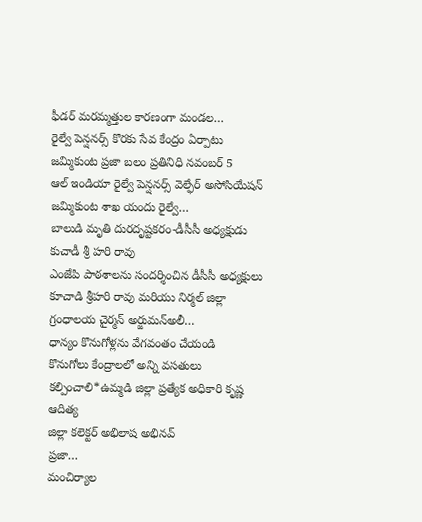ఫీడర్ మరమ్మత్తుల కారణంగా మండల…
రైల్వే పెన్షనర్స్ కొరకు సేవ కేంద్రం ఏర్పాటు
జమ్మికుంట ప్రజా బలం ప్రతినిధి నవంబర్ 5
ఆల్ ఇండియా రైల్వే పెన్షనర్స్ వెల్ఫేర్ అసోసియేషన్ జమ్మికుంట శాఖ యందు రైల్వే…
బాలుడి మృతి దురదృష్టకరం-డీసీసీ అధ్యక్షుడు కుచాడీ శ్రీ హరి రావు
ఎంజేపి పాఠశాలను సందర్శించిన డీసీసీ అధ్యక్షులు కూచాడి శ్రీహరి రావు మరియు నిర్మల్ జిల్లా గ్రంధాలయ చైర్మన్ అర్జుమన్అలీ…
ధాన్యం కొనుగోళ్లను వేగవంతం చేయండి
కొనుగోలు కేంద్రాలలో అన్ని వసతులు కల్పించాలి*ఉమ్మడి జిల్లా ప్రత్యేక అధికారి కృష్ణ ఆదిత్య
జిల్లా కలెక్టర్ అభిలాష అభినవ్
ప్రజా…
మంచిర్యాల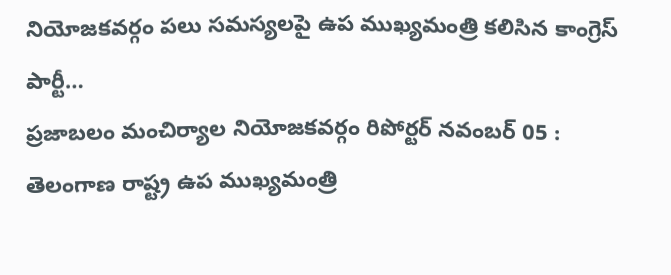నియోజకవర్గం పలు సమస్యలపై ఉప ముఖ్యమంత్రి కలిసిన కాంగ్రెస్ పార్టీ…
ప్రజాబలం మంచిర్యాల నియోజకవర్గం రిపోర్టర్ నవంబర్ 05 : తెలంగాణ రాష్ట్ర ఉప ముఖ్యమంత్రి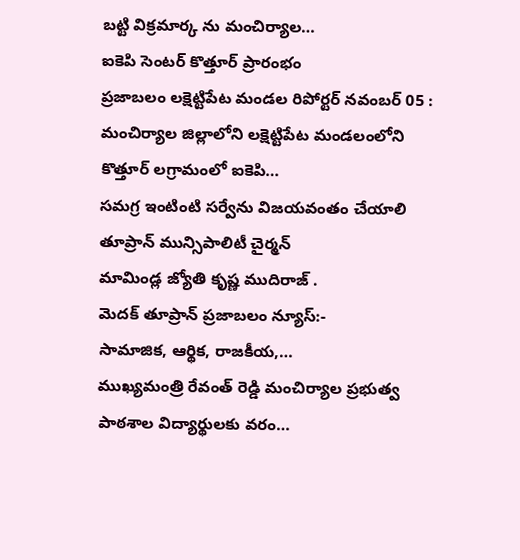బట్టి విక్రమార్క ను మంచిర్యాల…
ఐకెపి సెంటర్ కొత్తూర్ ప్రారంభం
ప్రజాబలం లక్షెట్టిపేట మండల రిపోర్టర్ నవంబర్ 05 : మంచిర్యాల జిల్లాలోని లక్షెట్టిపేట మండలంలోని కొత్తూర్ లగ్రామంలో ఐకెపి…
సమగ్ర ఇంటింటి సర్వేను విజయవంతం చేయాలి
తూప్రాన్ మున్సిపాలిటీ చైర్మన్
మామిండ్ల జ్యోతి కృష్ణ ముదిరాజ్ .
మెదక్ తూప్రాన్ ప్రజాబలం న్యూస్:-
సామాజిక, ఆర్థిక, రాజకీయ,…
ముఖ్యమంత్రి రేవంత్ రెడ్డి మంచిర్యాల ప్రభుత్వ పాఠశాల విద్యార్థులకు వరం…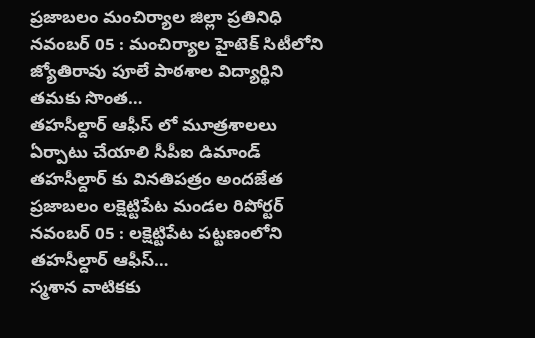ప్రజాబలం మంచిర్యాల జిల్లా ప్రతినిధి నవంబర్ 05 : మంచిర్యాల హైటెక్ సిటీలోని జ్యోతిరావు పూలే పాఠశాల విద్యార్థిని తమకు సొంత…
తహసీల్దార్ ఆఫీస్ లో మూత్రశాలలు ఏర్పాటు చేయాలి సీపీఐ డిమాండ్
తహసీల్దార్ కు వినతిపత్రం అందజేత
ప్రజాబలం లక్షెట్టిపేట మండల రిపోర్టర్ నవంబర్ 05 : లక్షెట్టిపేట పట్టణంలోని తహసీల్దార్ ఆఫీస్…
స్మశాన వాటికకు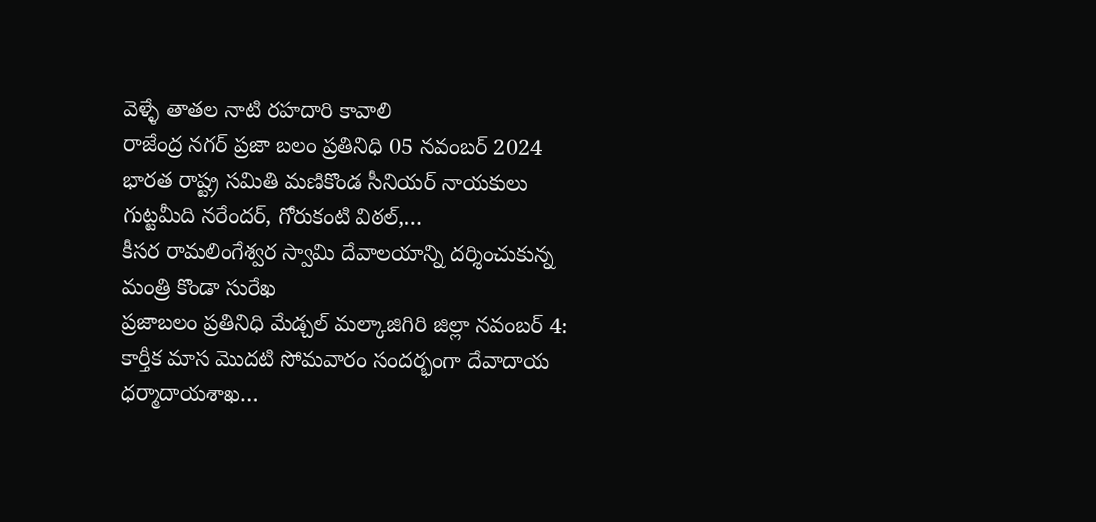వెళ్ళే తాతల నాటి రహదారి కావాలి
రాజేంద్ర నగర్ ప్రజా బలం ప్రతినిధి 05 నవంబర్ 2024
భారత రాష్ట్ర సమితి మణికొండ సీనియర్ నాయకులు గుట్టమీది నరేందర్, గోరుకంటి విఠల్,…
కీసర రామలింగేశ్వర స్వామి దేవాలయాన్ని దర్శించుకున్న మంత్రి కొండా సురేఖ
ప్రజాబలం ప్రతినిధి మేడ్చల్ మల్కాజిగిరి జిల్లా నవంబర్ 4:
కార్తీక మాస మొదటి సోమవారం సందర్భంగా దేవాదాయ ధర్మాదాయశాఖ…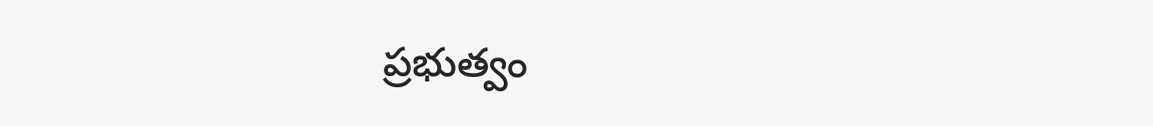ప్రభుత్వం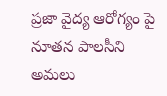ప్రజా వైద్య ఆరోగ్యం పై నూతన పాలసీని అమలు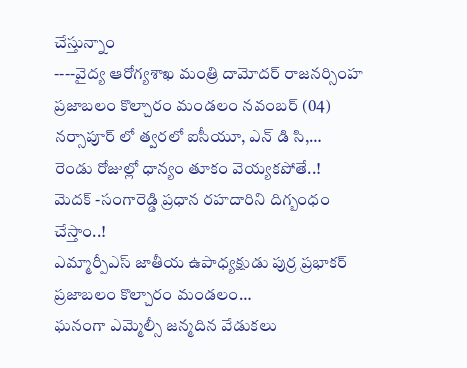చేస్తున్నాం
----వైద్య ఆరోగ్యశాఖ మంత్రి దామోదర్ రాజనర్సింహ
ప్రజాబలం కొల్చారం మండలం నవంబర్ (04)
నర్సాపూర్ లో త్వరలో ఐసీయూ, ఎన్ డి సి,…
రెండు రోజుల్లో ధాన్యం తూకం వెయ్యకపోతే..!
మెదక్ -సంగారెడ్డి ప్రధాన రహదారిని దిగ్బంధం చేస్తాం..!
ఎమ్మార్పీఎస్ జాతీయ ఉపాధ్యక్షుడు పుర్ర ప్రభాకర్
ప్రజాబలం కొల్చారం మండలం…
ఘనంగా ఎమ్మెల్సీ జన్మదిన వేడుకలు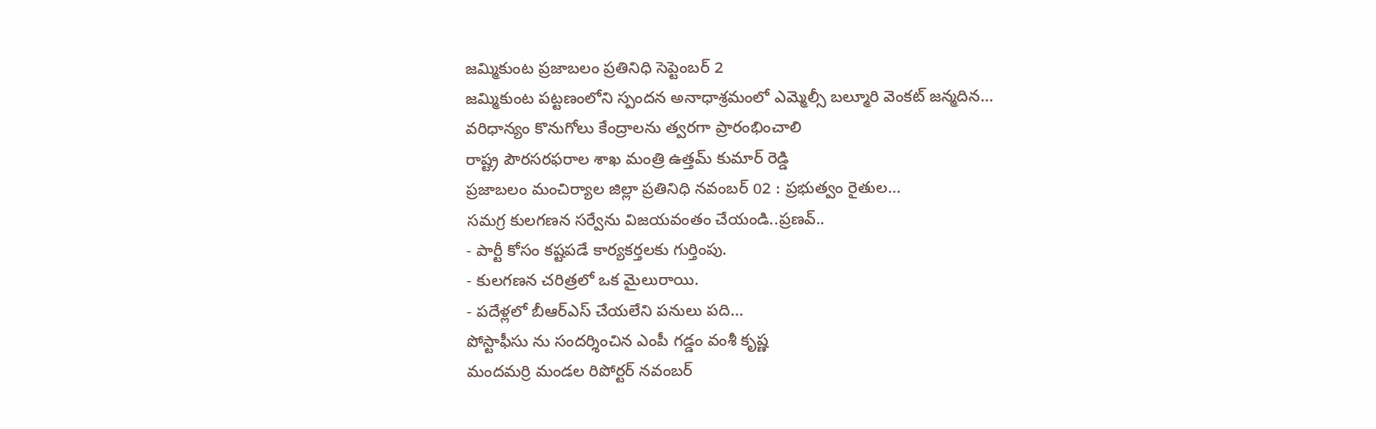జమ్మికుంట ప్రజాబలం ప్రతినిధి సెప్టెంబర్ 2
జమ్మికుంట పట్టణంలోని స్పందన అనాధాశ్రమంలో ఎమ్మెల్సీ బల్మూరి వెంకట్ జన్మదిన…
వరిధాన్యం కొనుగోలు కేంద్రాలను త్వరగా ప్రారంభించాలి
రాష్ట్ర పౌరసరఫరాల శాఖ మంత్రి ఉత్తమ్ కుమార్ రెడ్డి
ప్రజాబలం మంచిర్యాల జిల్లా ప్రతినిధి నవంబర్ 02 : ప్రభుత్వం రైతుల…
సమగ్ర కులగణన సర్వేను విజయవంతం చేయండి..ప్రణవ్..
- పార్టీ కోసం కష్టపడే కార్యకర్తలకు గుర్తింపు.
- కులగణన చరిత్రలో ఒక మైలురాయి.
- పదేళ్లలో బీఆర్ఎస్ చేయలేని పనులు పది…
పోస్టాఫీసు ను సందర్శించిన ఎంపీ గడ్డం వంశీ కృష్ణ
మందమర్రి మండల రిపోర్టర్ నవంబర్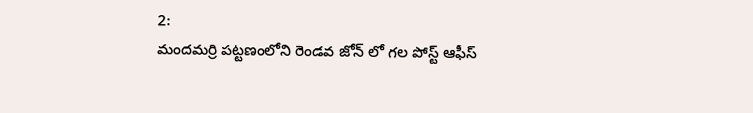2:
మందమర్రి పట్టణంలోని రెండవ జోన్ లో గల పోస్ట్ ఆఫీస్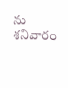ను శనివారం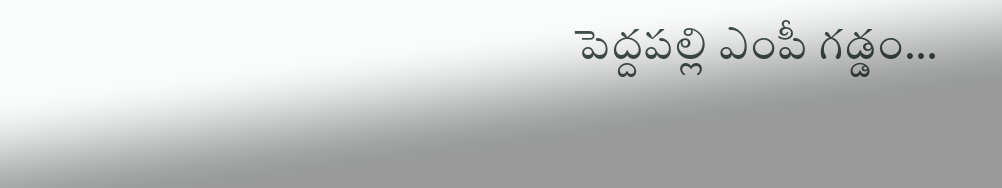పెద్దపల్లి ఎంపీ గడ్డం…